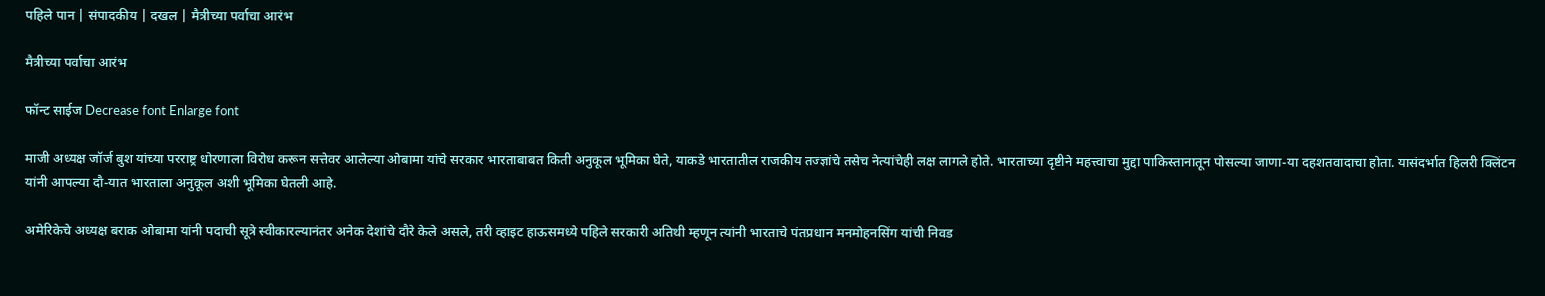पहिले पान | संपादकीय | दखल | मैत्रीच्या पर्वाचा आरंभ

मैत्रीच्या पर्वाचा आरंभ

फॉन्ट साईज Decrease font Enlarge font

माजी अध्यक्ष जॉर्ज बुश यांच्या परराष्ट्र धोरणाला विरोध करून सत्तेवर आलेल्या ओबामा यांचे सरकार भारताबाबत किती अनुकूल भूमिका घेते, याकडे भारतातील राजकीय तज्ज्ञांचे तसेच नेत्यांचेही लक्ष लागले होते. भारताच्या दृष्टीने महत्त्वाचा मुद्दा पाकिस्तानातून पोसल्या जाणा-या दहशतवादाचा होता. यासंदर्भात हिलरी क्लिंटन यांनी आपल्या दौ-यात भारताला अनुकूल अशी भूमिका घेतली आहे.

अमेरिकेचे अध्यक्ष बराक ओबामा यांनी पदाची सूत्रे स्वीकारल्यानंतर अनेक देशांचे दौरे केले असले, तरी व्हाइट हाऊसमध्ये पहिले सरकारी अतिथी म्हणून त्यांनी भारताचे पंतप्रधान मनमोहनसिंग यांची निवड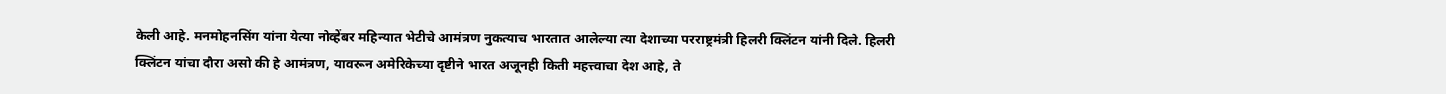केली आहे. मनमोहनसिंग यांना येत्या नोव्हेंबर महिन्यात भेटीचे आमंत्रण नुकत्याच भारतात आलेल्या त्या देशाच्या परराष्ट्रमंत्री हिलरी क्लिंटन यांनी दिले. हिलरी क्लिंटन यांचा दौरा असो की हे आमंत्रण, यावरून अमेरिकेच्या दृष्टीने भारत अजूनही किती महत्त्वाचा देश आहे, ते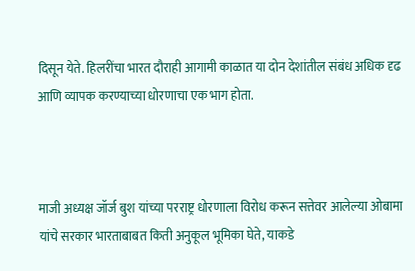दिसून येते. हिलरींचा भारत दौराही आगामी काळात या दोन देशांतील संबंध अधिक दृढ आणि व्यापक करण्याच्या धोरणाचा एक भाग होता.



माजी अध्यक्ष जॉर्ज बुश यांच्या परराष्ट्र धोरणाला विरोध करून सत्तेवर आलेल्या ओबामा यांचे सरकार भारताबाबत किती अनुकूल भूमिका घेते, याकडे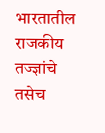भारतातील राजकीय तज्ज्ञांचे तसेच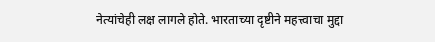नेत्यांचेही लक्ष लागले होते. भारताच्या दृष्टीने महत्त्वाचा मुद्दा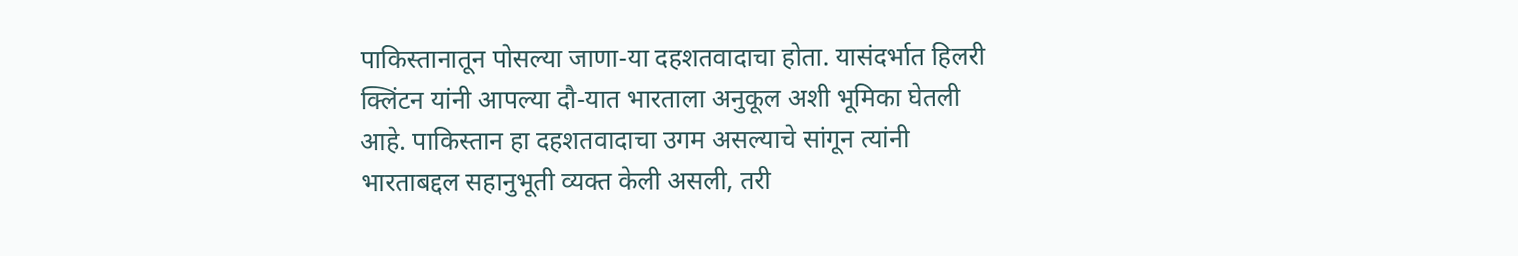पाकिस्तानातून पोसल्या जाणा-या दहशतवादाचा होता. यासंदर्भात हिलरी क्लिंटन यांनी आपल्या दौ-यात भारताला अनुकूल अशी भूमिका घेतली आहे. पाकिस्तान हा दहशतवादाचा उगम असल्याचे सांगून त्यांनी भारताबद्दल सहानुभूती व्यक्त केली असली, तरी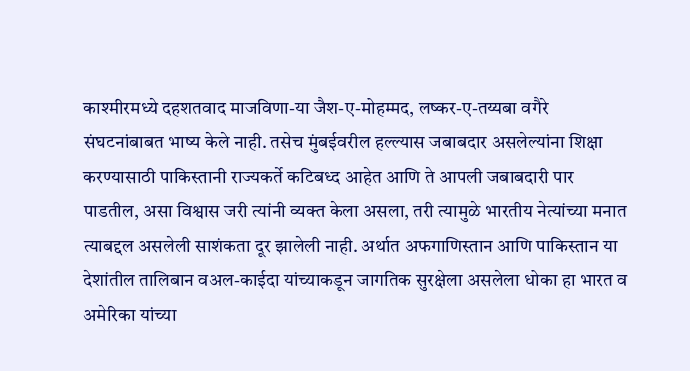काश्मीरमध्ये दहशतवाद माजविणा-या जैश-ए-मोहम्मद, लष्कर-ए-तय्यबा वगैरे संघटनांबाबत भाष्य केले नाही. तसेच मुंबईवरील हल्ल्यास जबाबदार असलेल्यांना शिक्षा करण्यासाठी पाकिस्तानी राज्यकर्ते कटिबध्द आहेत आणि ते आपली जबाबदारी पार पाडतील, असा विश्वास जरी त्यांनी व्यक्त केला असला, तरी त्यामुळे भारतीय नेत्यांच्या मनात त्याबद्दल असलेली साशंकता दूर झालेली नाही. अर्थात अफगाणिस्तान आणि पाकिस्तान या देशांतील तालिबान वअल-काईदा यांच्याकडून जागतिक सुरक्षेला असलेला धोका हा भारत व अमेरिका यांच्या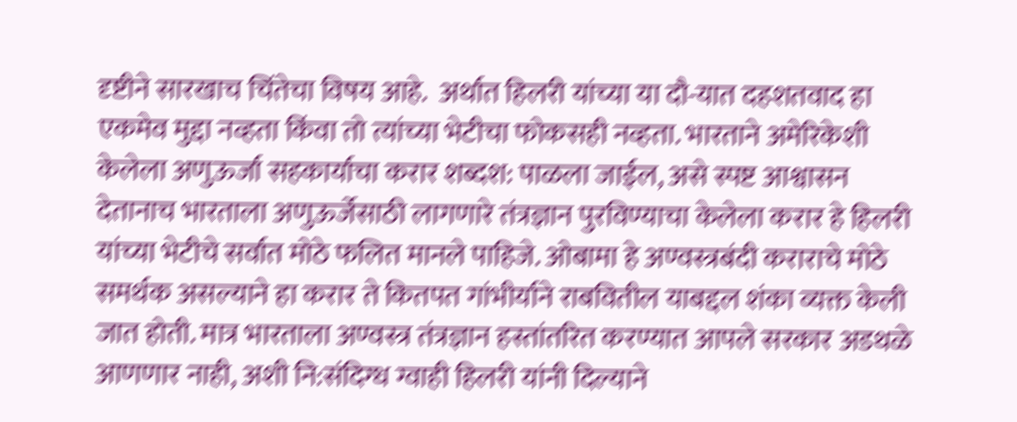दृष्टीने सारखाच चिंतेचा विषय आहे.  अर्थात हिलरी यांच्या या दौ-यात दहशतवाद हा एकमेव मुद्दा नव्हता किंवा तो त्यांच्या भेटीचा फोकसही नव्हता. भारताने अमेरिकेशी केलेला अणुऊर्जा सहकार्याचा करार शब्दश: पाळला जाईल, असे स्पष्ट आश्वासन देतानाच भारताला अणुऊर्जेसाठी लागणारे तंत्रज्ञान पुरविण्याचा केलेला करार हे हिलरी यांच्या भेटीचे सर्वात मोठे फलित मानले पाहिजे. ओबामा हे अण्वस्त्रबंदी कराराचे मोठे समर्थक असल्याने हा करार ते कितपत गांभीर्याने राबवितील याबद्दल शंका व्यक्त केली जात होती. मात्र भारताला अण्वस्त्र तंत्रज्ञान हस्तांतरित करण्यात आपले सरकार अडथळे आणणार नाही, अशी नि:संदिग्ध ग्वाही हिलरी यांनी दिल्याने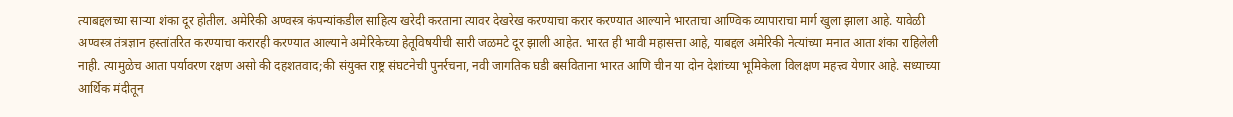त्याबद्दलच्या साऱ्या शंका दूर होतील. अमेरिकी अण्वस्त्र कंपन्यांकडील साहित्य खरेदी करताना त्यावर देखरेख करण्याचा करार करण्यात आल्याने भारताचा आण्विक व्यापाराचा मार्ग खुला झाला आहे. यावेळी अण्वस्त्र तंत्रज्ञान हस्तांतरित करण्याचा करारही करण्यात आल्याने अमेरिकेच्या हेतूविषयीची सारी जळमटे दूर झाली आहेत. भारत ही भावी महासत्ता आहे, याबद्दल अमेरिकी नेत्यांच्या मनात आता शंका राहिलेली नाही. त्यामुळेच आता पर्यावरण रक्षण असो की दहशतवाद;की संयुक्त राष्ट्र संघटनेची पुनर्रचना, नवी जागतिक घडी बसविताना भारत आणि चीन या दोन देशांच्या भूमिकेला विलक्षण महत्त्व येणार आहे. सध्याच्या आर्थिक मंदीतून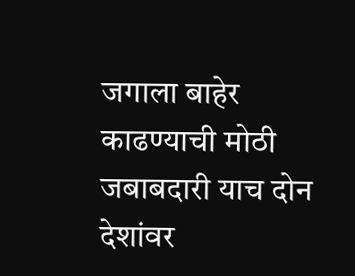जगाला बाहेर काढण्याची मोठी जबाबदारी याच दोन देशांवर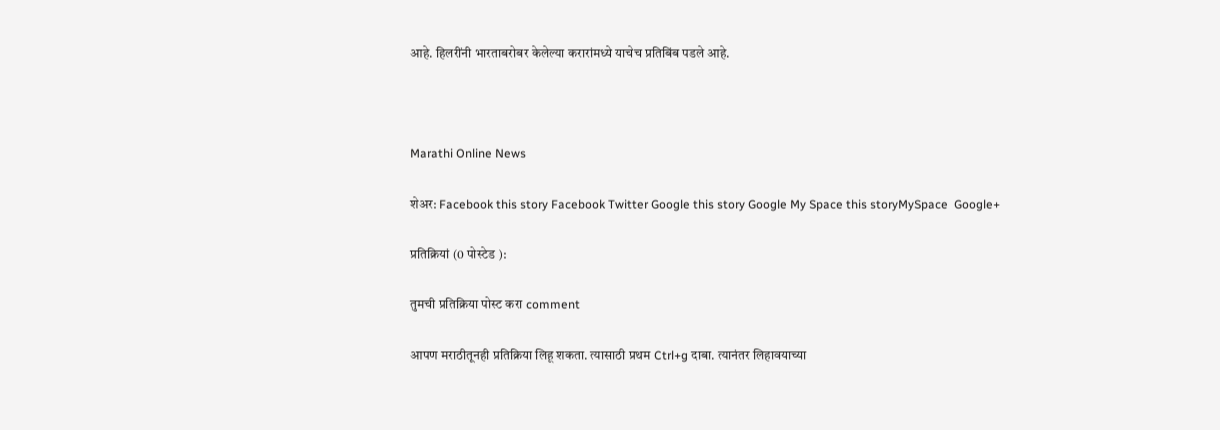आहे. हिलरींनी भारताबरोबर केलेल्या करारांमध्ये याचेच प्रतिबिंब पडले आहे.



Marathi Online News

शेअर: Facebook this story Facebook Twitter Google this story Google My Space this storyMySpace  Google+

प्रतिक्रियां (0 पोस्टेड ):

तुमची प्रतिक्रिया पोस्ट करा comment

आपण मराठीतूनही प्रतिक्रिया लिहू शकता. त्यासाठी प्रथम Ctrl+g दाबा. त्यानंतर लिहावयाच्या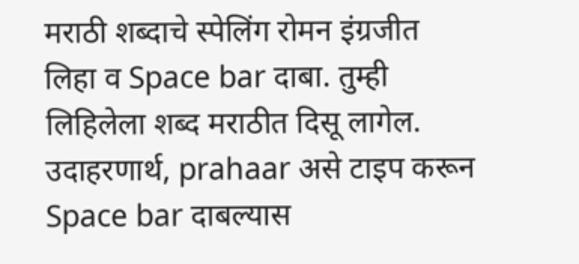मराठी शब्दाचे स्पेलिंग रोमन इंग्रजीत लिहा व Space bar दाबा. तुम्ही लिहिलेला शब्द मराठीत दिसू लागेल. उदाहरणार्थ, prahaar असे टाइप करून Space bar दाबल्यास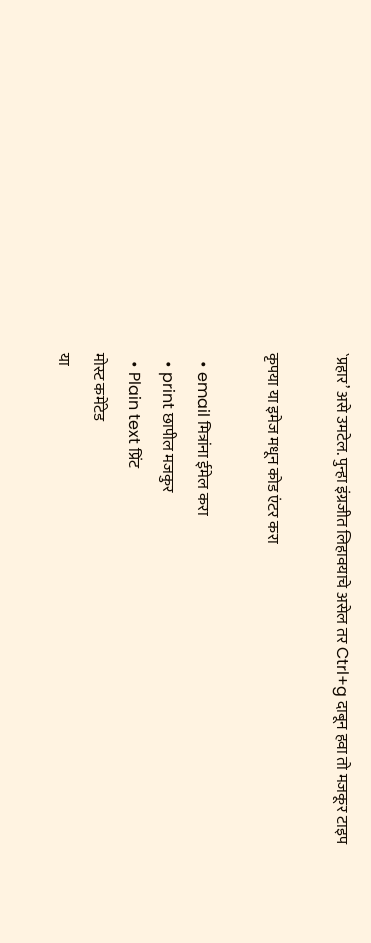`प्रहार’ असे उमटेल. पुन्हा इंग्रजीत लिहावयाचे असेल तर Ctrl+g दाबून हवा तो मजकूर टाइप

कृपया या इमेज मधून कोड एंटर करा

  • email मित्रांना ईमेल करा
  • print छापील मजकुर
  • Plain text प्रिंट
मोस्ट कमेंटेड
या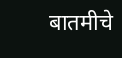बातमीचे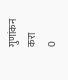गुणांकन करा
0